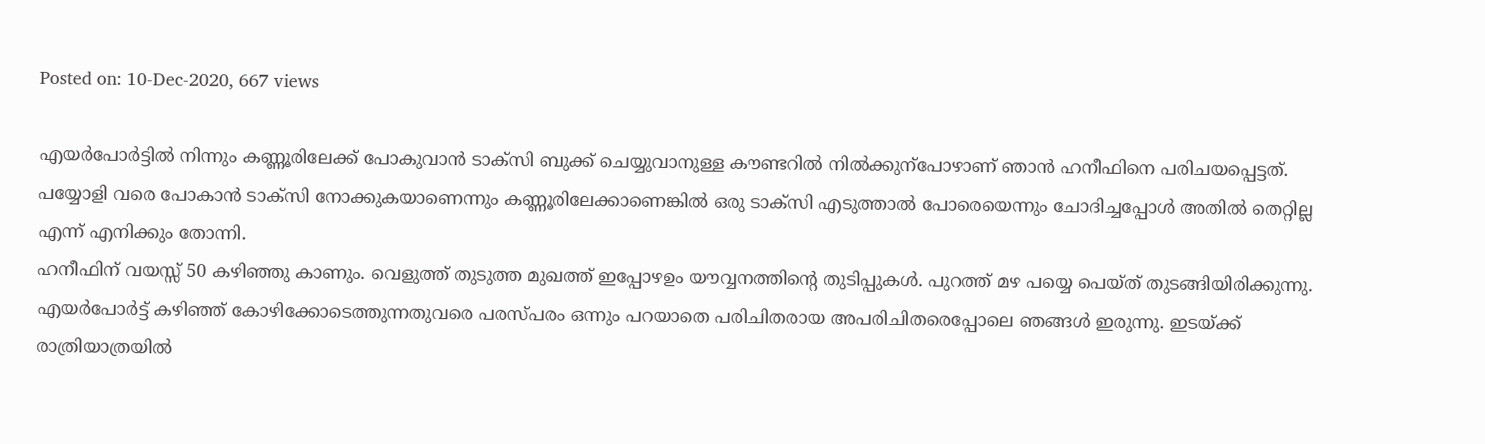Posted on: 10-Dec-2020, 667 views

എയർപോർട്ടിൽ നിന്നും കണ്ണൂരിലേക്ക് പോകുവാൻ ടാക്സി ബുക്ക് ചെയ്യുവാനുള്ള കൗണ്ടറിൽ നിൽക്കുന്പോഴാണ് ഞാൻ ഹനീഫിനെ പരിചയപ്പെട്ടത്. പയ്യോളി വരെ പോകാൻ ടാക്സി നോക്കുകയാണെന്നും കണ്ണൂരിലേക്കാണെങ്കിൽ ഒരു ടാക്സി എടുത്താൽ പോരെയെന്നും ചോദിച്ചപ്പോൾ അതിൽ തെറ്റില്ല എന്ന് എനിക്കും തോന്നി.
ഹനീഫിന് വയസ്സ് 50 കഴിഞ്ഞു കാണും. വെളുത്ത് തുടുത്ത മുഖത്ത് ഇപ്പോഴഉം യൗവ്വനത്തിന്റെ തുടിപ്പുകൾ. പുറത്ത് മഴ പയ്യെ പെയ്ത് തുടങ്ങിയിരിക്കുന്നു. എയർപോർട്ട് കഴിഞ്ഞ് കോഴിക്കോടെത്തുന്നതുവരെ പരസ്പരം ഒന്നും പറയാതെ പരിചിതരായ അപരിചിതരെപ്പോലെ ഞങ്ങൾ ഇരുന്നു. ഇടയ്ക്ക് രാത്രിയാത്രയിൽ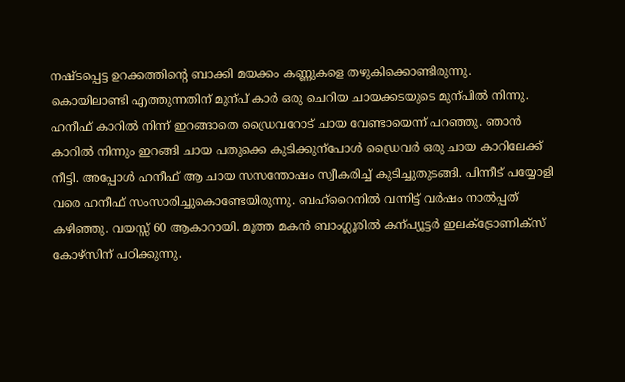നഷ്ടപ്പെട്ട ഉറക്കത്തിന്റെ ബാക്കി മയക്കം കണ്ണുകളെ തഴുകിക്കൊണ്ടിരുന്നു.
കൊയിലാണ്ടി എത്തുന്നതിന് മുന്പ് കാർ ഒരു ചെറിയ ചായക്കടയുടെ മുന്പിൽ നിന്നു. ഹനീഫ് കാറിൽ നിന്ന് ഇറങ്ങാതെ ഡ്രൈവറോട് ചായ വേണ്ടായെന്ന് പറഞ്ഞു. ഞാൻ കാറിൽ നിന്നും ഇറങ്ങി ചായ പതുക്കെ കുടിക്കുന്പോൾ ഡ്രൈവർ ഒരു ചായ കാറിലേക്ക് നീട്ടി. അപ്പോൾ ഹനീഫ് ആ ചായ സസന്തോഷം സ്വീകരിച്ച് കുടിച്ചുതുടങ്ങി. പിന്നീട് പയ്യോളി വരെ ഹനീഫ് സംസാരിച്ചുകൊണ്ടേയിരുന്നു. ബഹ്റൈനിൽ വന്നിട്ട് വർഷം നാൽപ്പത് കഴിഞ്ഞു. വയസ്സ് 60 ആകാറായി. മൂത്ത മകൻ ബാംഗ്ലൂരിൽ കന്പ്യൂട്ടർ ഇലക്ട്രോണിക്സ് കോഴ്സിന് പഠിക്കുന്നു.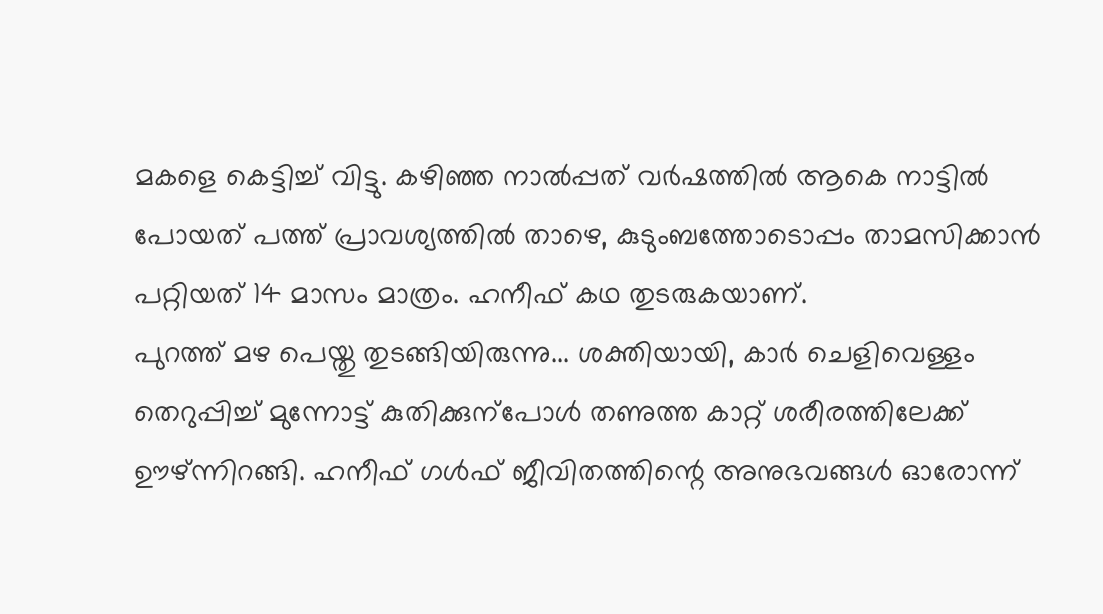മകളെ കെട്ടിച്ച് വിട്ടു. കഴിഞ്ഞ നാൽപ്പത് വർഷത്തിൽ ആകെ നാട്ടിൽ പോയത് പത്ത് പ്രാവശ്യത്തിൽ താഴെ, കുടുംബത്തോടൊപ്പം താമസിക്കാൻ പറ്റിയത് 14 മാസം മാത്രം. ഹനീഫ് കഥ തുടരുകയാണ്.
പുറത്ത് മഴ പെയ്തു തുടങ്ങിയിരുന്നു... ശക്തിയായി, കാർ ചെളിവെള്ളം തെറുപ്പിച്ച് മുന്നോട്ട് കുതിക്കുന്പോൾ തണുത്ത കാറ്റ് ശരീരത്തിലേക്ക് ഊഴ്ന്നിറങ്ങി. ഹനീഫ് ഗൾഫ് ജീവിതത്തിന്റെ അനുഭവങ്ങൾ ഓരോന്ന്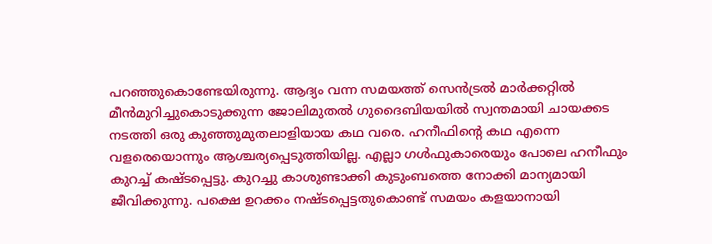പറഞ്ഞുകൊണ്ടേയിരുന്നു. ആദ്യം വന്ന സമയത്ത് സെൻട്രൽ മാർക്കറ്റിൽ മീൻമുറിച്ചുകൊടുക്കുന്ന ജോലിമുതൽ ഗുദൈബിയയിൽ സ്വന്തമായി ചായക്കട നടത്തി ഒരു കുഞ്ഞുമുതലാളിയായ കഥ വരെ. ഹനീഫിന്റെ കഥ എന്നെ വളരെയൊന്നും ആശ്ചര്യപ്പെടുത്തിയില്ല. എല്ലാ ഗൾഫുകാരെയും പോലെ ഹനീഫും കുറച്ച് കഷ്ടപ്പെട്ടു. കുറച്ചു കാശുണ്ടാക്കി കുടുംബത്തെ നോക്കി മാന്യമായി ജീവിക്കുന്നു. പക്ഷെ ഉറക്കം നഷ്ടപ്പെട്ടതുകൊണ്ട് സമയം കളയാനായി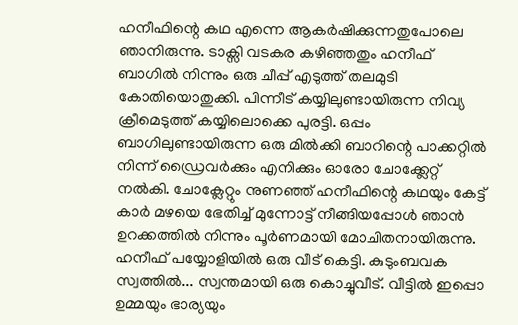ഹനീഫിന്റെ കഥ എന്നെ ആകർഷിക്കുന്നതുപോലെ ഞാനിരുന്നു. ടാക്സി വടകര കഴിഞ്ഞതും ഹനീഫ് ബാഗിൽ നിന്നും ഒരു ചീപ്പ് എടുത്ത് തലമുടി കോതിയൊതുക്കി. പിന്നീട് കയ്യിലുണ്ടായിരുന്ന നിവ്യ ക്രീമെടുത്ത് കയ്യിലൊക്കെ പുരട്ടി. ഒപ്പം ബാഗിലുണ്ടായിരുന്ന ഒരു മിൽക്കി ബാറിന്റെ പാക്കറ്റിൽ നിന്ന് ഡ്രൈവർക്കും എനിക്കും ഓരോ ചോക്ക്ലേറ്റ് നൽകി. ചോക്ലേറ്റും നുണഞ്ഞ് ഹനീഫിന്റെ കഥയും കേട്ട് കാർ മഴയെ ഭേതിച്ച് മുന്നോട്ട് നീങ്ങിയപ്പോൾ ഞാൻ ഉറക്കത്തിൽ നിന്നും പൂർണമായി മോചിതനായിരുന്നു. ഹനീഫ് പയ്യോളിയിൽ ഒരു വീട് കെട്ടി. കുടുംബവക സ്വത്തിൽ... സ്വന്തമായി ഒരു കൊച്ചുവീട്. വീട്ടിൽ ഇപ്പൊ ഉമ്മയും ഭാര്യയും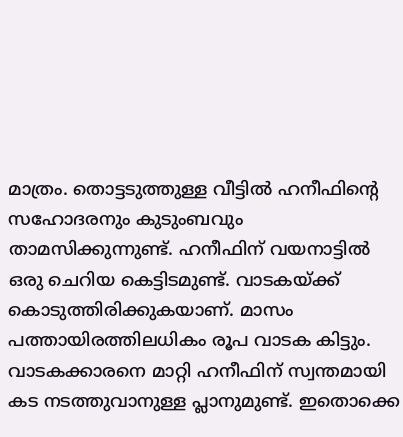മാത്രം. തൊട്ടടുത്തുള്ള വീട്ടിൽ ഹനീഫിന്റെ സഹോദരനും കുടുംബവും താമസിക്കുന്നുണ്ട്. ഹനീഫിന് വയനാട്ടിൽ ഒരു ചെറിയ കെട്ടിടമുണ്ട്. വാടകയ്ക്ക് കൊടുത്തിരിക്കുകയാണ്. മാസം പത്തായിരത്തിലധികം രൂപ വാടക കിട്ടും. വാടകക്കാരനെ മാറ്റി ഹനീഫിന് സ്വന്തമായി കട നടത്തുവാനുള്ള പ്ലാനുമുണ്ട്. ഇതൊക്കെ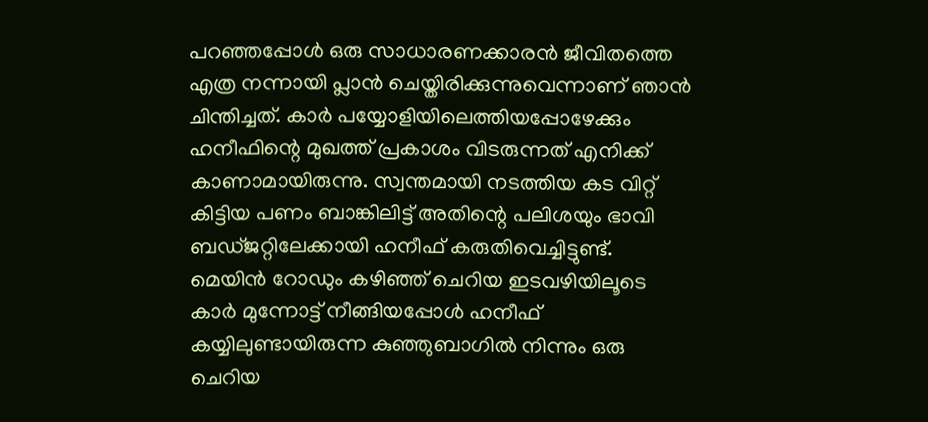പറഞ്ഞപ്പോൾ ഒരു സാധാരണക്കാരൻ ജീവിതത്തെ എത്ര നന്നായി പ്ലാൻ ചെയ്തിരിക്കുന്നുവെന്നാണ് ഞാൻ ചിന്തിച്ചത്. കാർ പയ്യോളിയിലെത്തിയപ്പോഴേക്കും ഹനീഫിന്റെ മുഖത്ത് പ്രകാശം വിടരുന്നത് എനിക്ക് കാണാമായിരുന്നു. സ്വന്തമായി നടത്തിയ കട വിറ്റ് കിട്ടിയ പണം ബാങ്കിലിട്ട് അതിന്റെ പലിശയും ഭാവി ബഡ്ജറ്റിലേക്കായി ഹനീഫ് കരുതിവെച്ചിട്ടുണ്ട്.
മെയിൻ റോഡും കഴിഞ്ഞ് ചെറിയ ഇടവഴിയിലൂടെ കാർ മുന്നോട്ട് നീങ്ങിയപ്പോൾ ഹനീഫ് കയ്യിലുണ്ടായിരുന്ന കുഞ്ഞുബാഗിൽ നിന്നും ഒരു ചെറിയ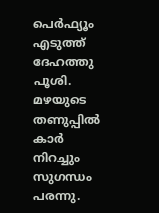പെർഫ്യൂം എടുത്ത് ദേഹത്തു പൂശി. മഴയുടെ തണുപ്പിൽ കാർ നിറച്ചും സുഗന്ധം പരന്നു.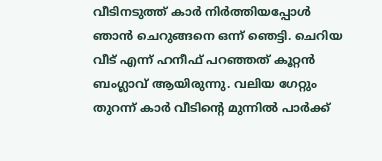വീടിനടുത്ത് കാർ നിർത്തിയപ്പോൾ ഞാൻ ചെറുങ്ങനെ ഒന്ന് ഞെട്ടി. ചെറിയ വീട് എന്ന് ഹനീഫ് പറഞ്ഞത് കൂറ്റൻ ബംഗ്ലാവ് ആയിരുന്നു. വലിയ ഗേറ്റും തുറന്ന് കാർ വീടിന്റെ മുന്നിൽ പാർക്ക്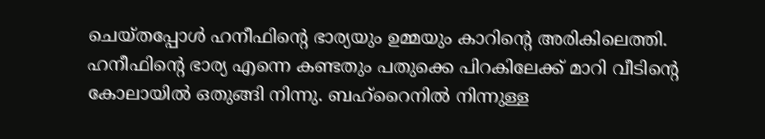ചെയ്തപ്പോൾ ഹനീഫിന്റെ ഭാര്യയും ഉമ്മയും കാറിന്റെ അരികിലെത്തി. ഹനീഫിന്റെ ഭാര്യ എന്നെ കണ്ടതും പതുക്കെ പിറകിലേക്ക് മാറി വീടിന്റെ കോലായിൽ ഒതുങ്ങി നിന്നു. ബഹ്റൈനിൽ നിന്നുള്ള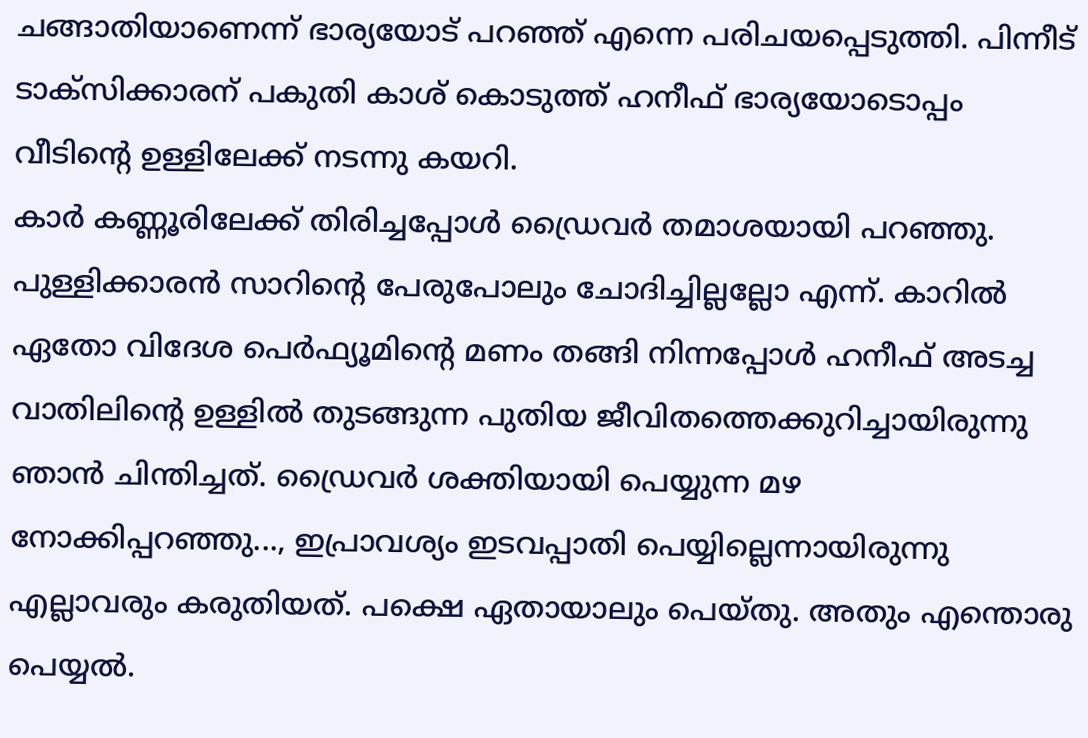ചങ്ങാതിയാണെന്ന് ഭാര്യയോട് പറഞ്ഞ് എന്നെ പരിചയപ്പെടുത്തി. പിന്നീട് ടാക്സിക്കാരന് പകുതി കാശ് കൊടുത്ത് ഹനീഫ് ഭാര്യയോടൊപ്പം വീടിന്റെ ഉള്ളിലേക്ക് നടന്നു കയറി.
കാർ കണ്ണൂരിലേക്ക് തിരിച്ചപ്പോൾ ഡ്രൈവർ തമാശയായി പറഞ്ഞു. പുള്ളിക്കാരൻ സാറിന്റെ പേരുപോലും ചോദിച്ചില്ലല്ലോ എന്ന്. കാറിൽ ഏതോ വിദേശ പെർഫ്യൂമിന്റെ മണം തങ്ങി നിന്നപ്പോൾ ഹനീഫ് അടച്ച വാതിലിന്റെ ഉള്ളിൽ തുടങ്ങുന്ന പുതിയ ജീവിതത്തെക്കുറിച്ചായിരുന്നു ഞാൻ ചിന്തിച്ചത്. ഡ്രൈവർ ശക്തിയായി പെയ്യുന്ന മഴ നോക്കിപ്പറഞ്ഞു..., ഇപ്രാവശ്യം ഇടവപ്പാതി പെയ്യില്ലെന്നായിരുന്നു എല്ലാവരും കരുതിയത്. പക്ഷെ ഏതായാലും പെയ്തു. അതും എന്തൊരു പെയ്യൽ.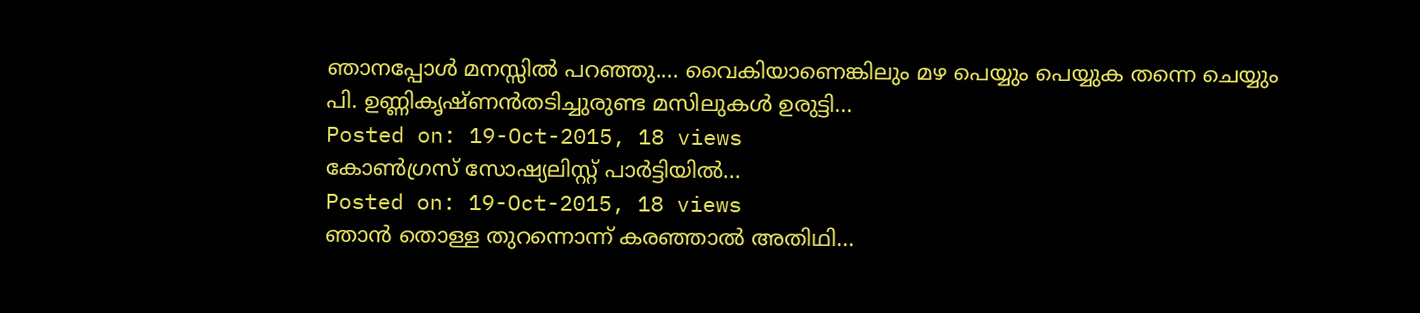ഞാനപ്പോൾ മനസ്സിൽ പറഞ്ഞു.... വൈകിയാണെങ്കിലും മഴ പെയ്യും പെയ്യുക തന്നെ ചെയ്യും
പി. ഉണ്ണികൃഷ്ണൻതടിച്ചുരുണ്ട മസിലുകൾ ഉരുട്ടി...
Posted on: 19-Oct-2015, 18 views
കോൺഗ്രസ് സോഷ്യലിസ്റ്റ് പാർട്ടിയിൽ...
Posted on: 19-Oct-2015, 18 views
ഞാൻ തൊള്ള തുറന്നൊന്ന് കരഞ്ഞാൽ അതിഥി...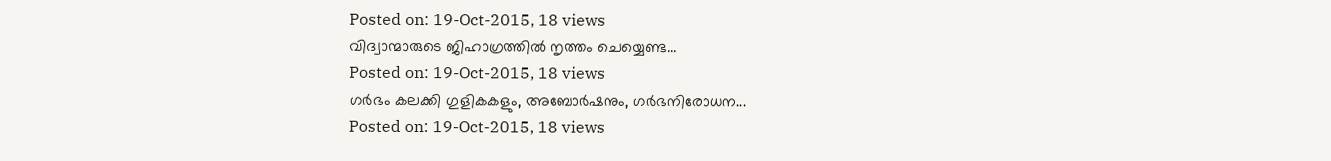Posted on: 19-Oct-2015, 18 views
വിദ്വാന്മാരുടെ ജിഹാഗ്രത്തിൽ നൃത്തം ചെയ്യെണ്ട...
Posted on: 19-Oct-2015, 18 views
ഗർഭം കലക്കി ഗുളികകളും, അബോർഷനും, ഗർഭനിരോധന...
Posted on: 19-Oct-2015, 18 views